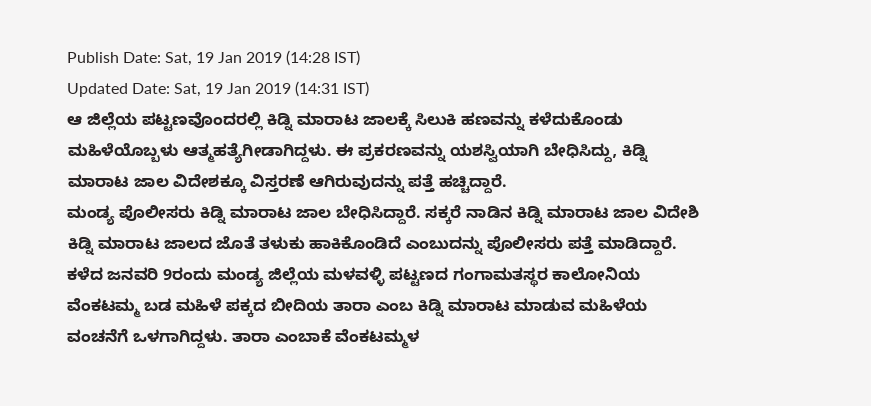Publish Date: Sat, 19 Jan 2019 (14:28 IST)
Updated Date: Sat, 19 Jan 2019 (14:31 IST)
ಆ ಜಿಲ್ಲೆಯ ಪಟ್ಟಣವೊಂದರಲ್ಲಿ ಕಿಡ್ನಿ ಮಾರಾಟ ಜಾಲಕ್ಕೆ ಸಿಲುಕಿ ಹಣವನ್ನು ಕಳೆದುಕೊಂಡು ಮಹಿಳೆಯೊಬ್ಬಳು ಆತ್ಮಹತ್ಯೆಗೀಡಾಗಿದ್ದಳು. ಈ ಪ್ರಕರಣವನ್ನು ಯಶಸ್ವಿಯಾಗಿ ಬೇಧಿಸಿದ್ದು, ಕಿಡ್ನಿ ಮಾರಾಟ ಜಾಲ ವಿದೇಶಕ್ಕೂ ವಿಸ್ತರಣೆ ಆಗಿರುವುದನ್ನು ಪತ್ತೆ ಹಚ್ಚಿದ್ದಾರೆ.
ಮಂಡ್ಯ ಪೊಲೀಸರು ಕಿಡ್ನಿ ಮಾರಾಟ ಜಾಲ ಬೇಧಿಸಿದ್ದಾರೆ. ಸಕ್ಕರೆ ನಾಡಿನ ಕಿಡ್ನಿ ಮಾರಾಟ ಜಾಲ ವಿದೇಶಿ ಕಿಡ್ನಿ ಮಾರಾಟ ಜಾಲದ ಜೊತೆ ತಳುಕು ಹಾಕಿಕೊಂಡಿದೆ ಎಂಬುದನ್ನು ಪೊಲೀಸರು ಪತ್ತೆ ಮಾಡಿದ್ದಾರೆ.
ಕಳೆದ ಜನವರಿ 9ರಂದು ಮಂಡ್ಯ ಜಿಲ್ಲೆಯ ಮಳವಳ್ಳಿ ಪಟ್ಟಣದ ಗಂಗಾಮತಸ್ಥರ ಕಾಲೋನಿಯ ವೆಂಕಟಮ್ಮ ಬಡ ಮಹಿಳೆ ಪಕ್ಕದ ಬೀದಿಯ ತಾರಾ ಎಂಬ ಕಿಡ್ನಿ ಮಾರಾಟ ಮಾಡುವ ಮಹಿಳೆಯ ವಂಚನೆಗೆ ಒಳಗಾಗಿದ್ದಳು. ತಾರಾ ಎಂಬಾಕೆ ವೆಂಕಟಮ್ಮಳ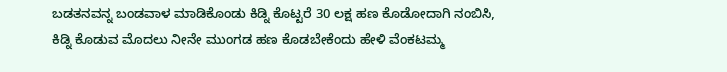ಬಡತನವನ್ನ ಬಂಡವಾಳ ಮಾಡಿಕೊಂಡು ಕಿಡ್ನಿ ಕೊಟ್ಟರೆ 30 ಲಕ್ಷ ಹಣ ಕೊಡೋದಾಗಿ ನಂಬಿಸಿ, ಕಿಡ್ನಿ ಕೊಡುವ ಮೊದಲು ನೀನೇ ಮುಂಗಡ ಹಣ ಕೊಡಬೇಕೆಂದು ಹೇಳಿ ವೆಂಕಟಮ್ಮ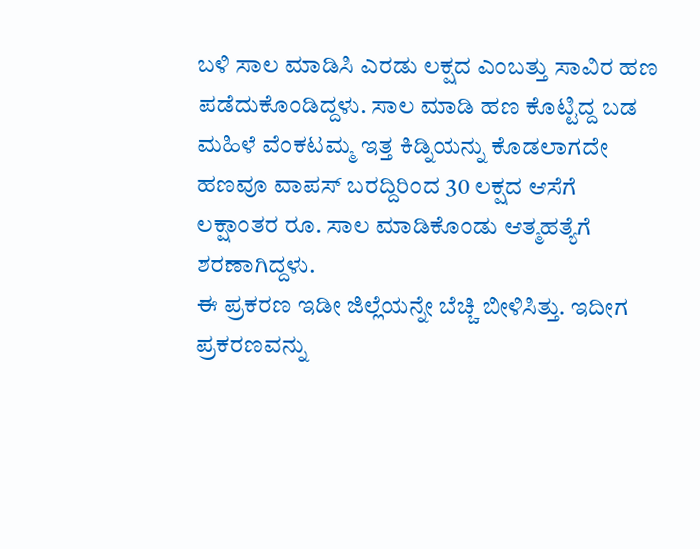ಬಳಿ ಸಾಲ ಮಾಡಿಸಿ ಎರಡು ಲಕ್ಷದ ಎಂಬತ್ತು ಸಾವಿರ ಹಣ ಪಡೆದುಕೊಂಡಿದ್ದಳು. ಸಾಲ ಮಾಡಿ ಹಣ ಕೊಟ್ಟಿದ್ದ ಬಡ ಮಹಿಳೆ ವೆಂಕಟಮ್ಮ ಇತ್ತ ಕಿಡ್ನಿಯನ್ನು ಕೊಡಲಾಗದೇ ಹಣವೂ ವಾಪಸ್ ಬರದ್ದಿರಿಂದ 30 ಲಕ್ಷದ ಆಸೆಗೆ ಲಕ್ಷಾಂತರ ರೂ. ಸಾಲ ಮಾಡಿಕೊಂಡು ಆತ್ಮಹತ್ಯೆಗೆ ಶರಣಾಗಿದ್ದಳು.
ಈ ಪ್ರಕರಣ ಇಡೀ ಜಿಲ್ಲೆಯನ್ನೇ ಬೆಚ್ಚಿ ಬೀಳಿಸಿತ್ತು. ಇದೀಗ ಪ್ರಕರಣವನ್ನು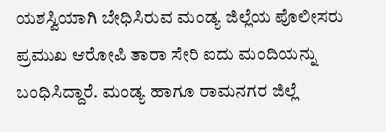ಯಶಸ್ವಿಯಾಗಿ ಬೇಧಿಸಿರುವ ಮಂಡ್ಯ ಜಿಲ್ಲೆಯ ಪೊಲೀಸರು ಪ್ರಮುಖ ಆರೋಪಿ ತಾರಾ ಸೇರಿ ಐದು ಮಂದಿಯನ್ನು ಬಂಧಿಸಿದ್ದಾರೆ. ಮಂಡ್ಯ ಹಾಗೂ ರಾಮನಗರ ಜಿಲ್ಲೆ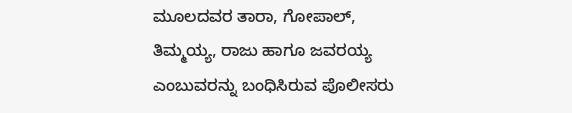ಮೂಲದವರ ತಾರಾ, ಗೋಪಾಲ್, ತಿಮ್ಮಯ್ಯ, ರಾಜು ಹಾಗೂ ಜವರಯ್ಯ ಎಂಬುವರನ್ನು ಬಂಧಿಸಿರುವ ಪೊಲೀಸರು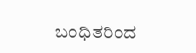ಬಂಧಿತರಿಂದ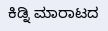ಕಿಡ್ನಿ ಮಾರಾಟದ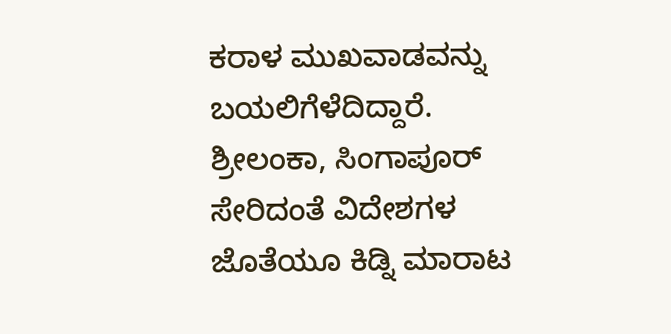ಕರಾಳ ಮುಖವಾಡವನ್ನು ಬಯಲಿಗೆಳೆದಿದ್ದಾರೆ. ಶ್ರೀಲಂಕಾ, ಸಿಂಗಾಪೂರ್ ಸೇರಿದಂತೆ ವಿದೇಶಗಳ ಜೊತೆಯೂ ಕಿಡ್ನಿ ಮಾರಾಟ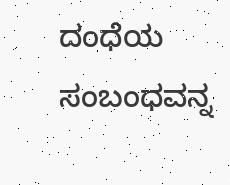ದಂಧೆಯ ಸಂಬಂಧವನ್ನ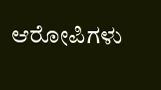ಆರೋಪಿಗಳು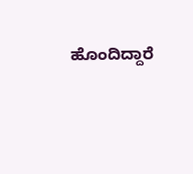ಹೊಂದಿದ್ದಾರೆ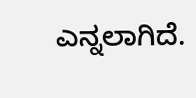ಎನ್ನಲಾಗಿದೆ.